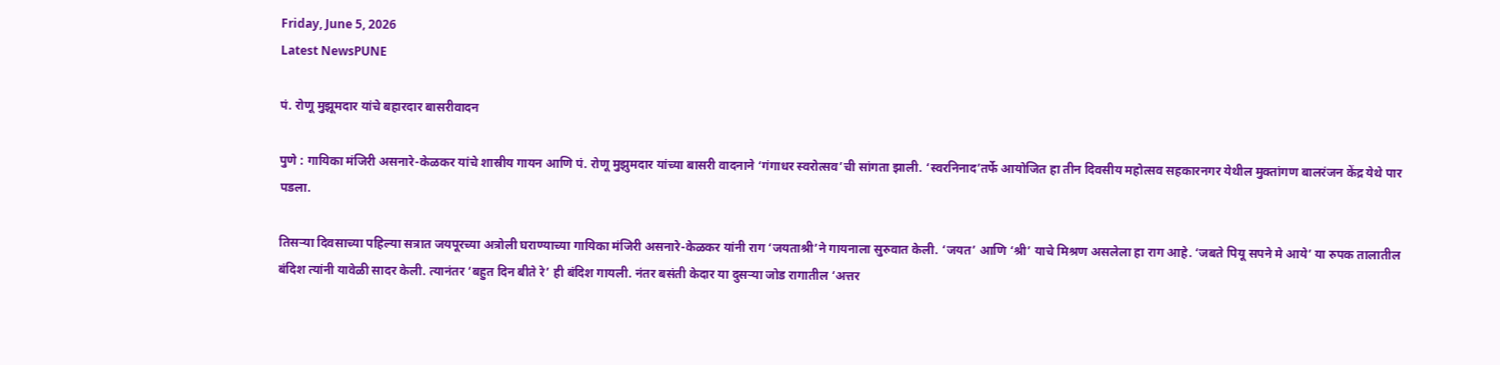Friday, June 5, 2026
Latest NewsPUNE

पं. रोणू मुझूमदार यांचे बहारदार बासरीवादन

पुणे : गायिका मंजिरी असनारे-केळकर यांचे शास्रीय गायन आणि पं. रोणू मुझुमदार यांच्या बासरी वादनाने ‘गंगाधर स्वरोत्सव’ची सांगता झाली. ‘स्वरनिनाद’तर्फे आयोजित हा तीन दिवसीय महोत्सव सहकारनगर येथील मुक्तांगण बालरंजन केंद्र येथे पार पडला.

तिसऱ्या दिवसाच्या पहिल्या सत्रात जयपूरच्या अत्रोली घराण्याच्या गायिका मंजिरी असनारे-केळकर यांनी राग ‘जयताश्री’ने गायनाला सुरुवात केली. ‘जयत’ आणि ‘श्री’ याचे मिश्रण असलेला हा राग आहे. ‘जबते पियू सपने मे आये’ या रुपक तालातील बंदिश त्यांनी यावेळी सादर केली. त्यानंतर ‘बहुत दिन बीते रे’ ही बंदिश गायली. नंतर बसंती केदार या दुसऱ्या जोड रागातील ‘अत्तर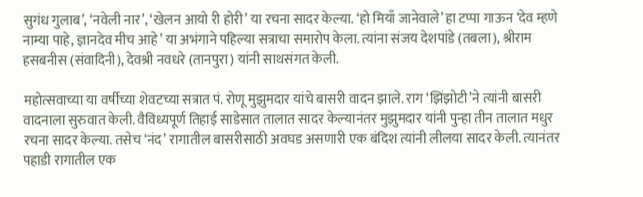सुगंध गुलाब’, ‘नवेली नार’, ‘खेलन आयो री होरी’ या रचना सादर केल्या. ‘हो मियाँ जानेवाले’ हा टप्पा गाऊन ‘देव म्हणे नाम्या पाहे, ज्ञानदेव मीच आहे’ या अभंगाने पहिल्या सत्राचा समारोप केला. त्यांना संजय देशपांडे (तबला), श्रीराम हसबनीस (संवादिनी), देवश्री नवधरे (तानपुरा) यांनी साथसंगत केली.

महोत्सवाच्या या वर्षीच्या शेवटच्या सत्रात पं. रोणू मुझुमदार यांचे बासरी वादन झाले. राग ‘झिंझोटी’ने त्यांनी बासरी वादनाला सुरुवात केली. वैविध्यपूर्ण तिहाई साडेसात तालात सादर केल्यानंतर मुझुमदार यांनी पुन्हा तीन तालात मधुर रचना सादर केल्या. तसेच ‘नंद’ रागातील बासरीसाठी अवघड असणारी एक बंदिश त्यांनी लीलया सादर केली. त्यानंतर पहाडी रागातील एक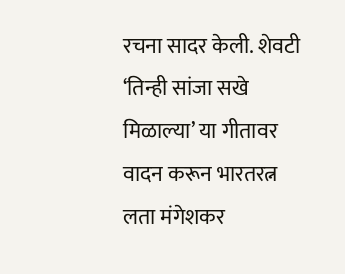रचना सादर केली. शेवटी ‘तिन्ही सांजा सखे मिळाल्या’ या गीतावर वादन करून भारतरत्न लता मंगेशकर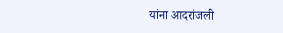यांना आदरांजली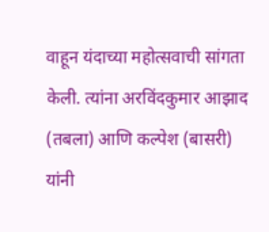वाहून यंदाच्या महोत्सवाची सांगता केली. त्यांना अरविंदकुमार आझाद (तबला) आणि कल्पेश (बासरी) यांनी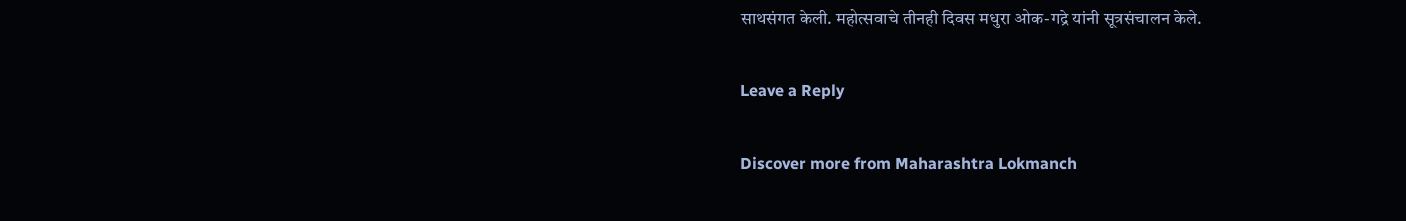साथसंगत केली. महोत्सवाचे तीनही दिवस मधुरा ओक-गद्रे यांनी सूत्रसंचालन केले.

Leave a Reply

Discover more from Maharashtra Lokmanch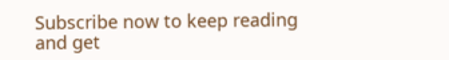Subscribe now to keep reading and get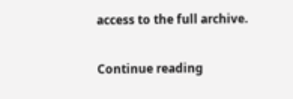access to the full archive.

Continue reading